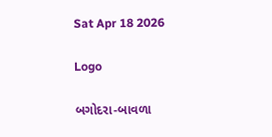Sat Apr 18 2026

Logo

બગોદરા-બાવળા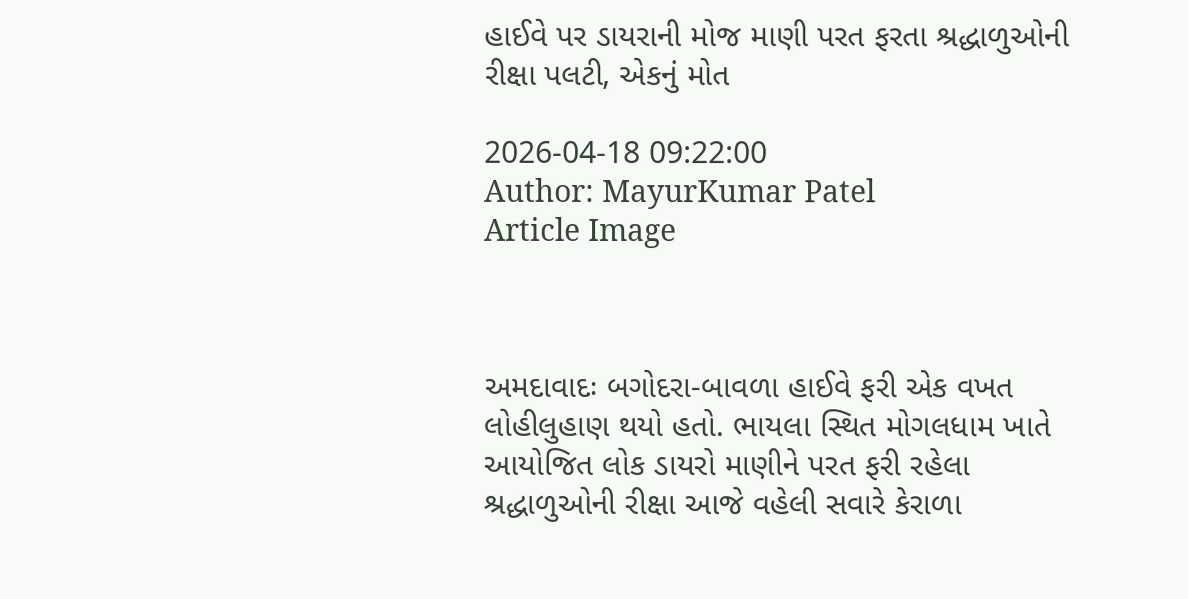હાઈવે પર ડાયરાની મોજ માણી પરત ફરતા શ્રદ્ધાળુઓની રીક્ષા પલટી, એકનું મોત

2026-04-18 09:22:00
Author: MayurKumar Patel
Article Image



અમદાવાદઃ બગોદરા-બાવળા હાઈવે ફરી એક વખત લોહીલુહાણ થયો હતો. ભાયલા સ્થિત મોગલધામ ખાતે આયોજિત લોક ડાયરો માણીને પરત ફરી રહેલા શ્રદ્ધાળુઓની રીક્ષા આજે વહેલી સવારે કેરાળા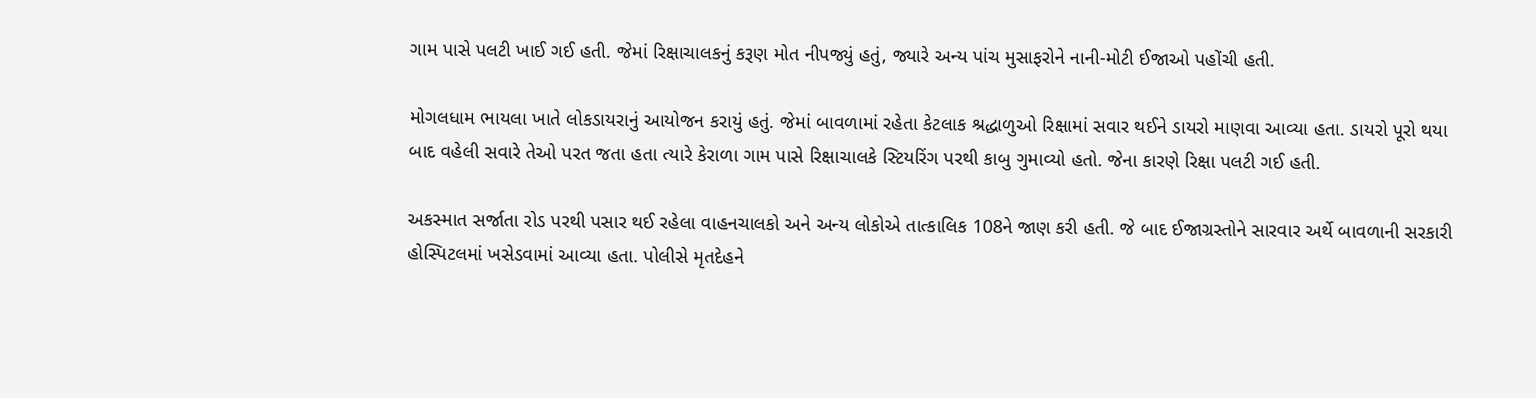ગામ પાસે પલટી ખાઈ ગઈ હતી. જેમાં રિક્ષાચાલકનું કરૂણ મોત નીપજ્યું હતું, જ્યારે અન્ય પાંચ મુસાફરોને નાની-મોટી ઈજાઓ પહોંચી હતી.

મોગલધામ ભાયલા ખાતે લોકડાયરાનું આયોજન કરાયું હતું. જેમાં બાવળામાં રહેતા કેટલાક શ્રદ્ધાળુઓ રિક્ષામાં સવાર થઈને ડાયરો માણવા આવ્યા હતા. ડાયરો પૂરો થયા બાદ વહેલી સવારે તેઓ પરત જતા હતા ત્યારે કેરાળા ગામ પાસે રિક્ષાચાલકે સ્ટિયરિંગ પરથી કાબુ ગુમાવ્યો હતો. જેના કારણે રિક્ષા પલટી ગઈ હતી.

અકસ્માત સર્જાતા રોડ પરથી પસાર થઈ રહેલા વાહનચાલકો અને અન્ય લોકોએ તાત્કાલિક 108ને જાણ કરી હતી. જે બાદ ઈજાગ્રસ્તોને સારવાર અર્થે બાવળાની સરકારી હોસ્પિટલમાં ખસેડવામાં આવ્યા હતા. પોલીસે મૃતદેહને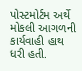પોસ્ટમોર્ટમ અર્થે મોકલી આગળની કાર્યવાહી હાથ ધરી હતી.